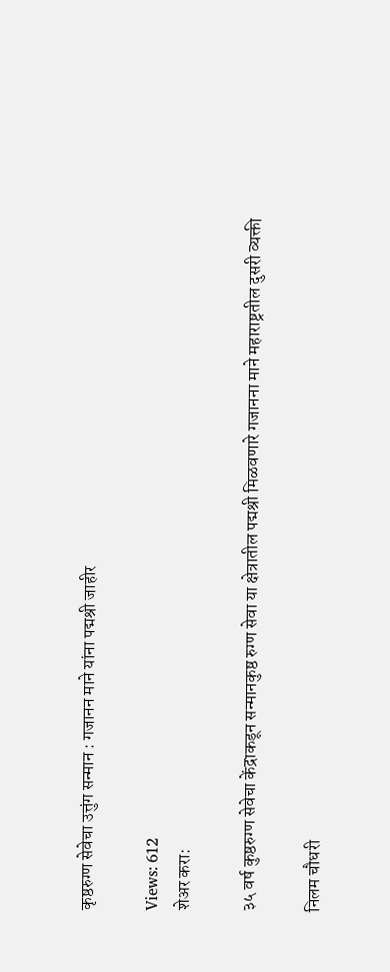कृष्ठरुग्ण सेवेचा उत्तुंग सन्मान : गजानन माने यांना पद्मश्री जाहीर

Views: 612
शेअर करा:

३५ वर्ष कुष्ठरुग्ण सेवेचा केंद्राकडून सन्मानकुष्ठ रुग्ण सेवा या क्षेत्रातील पद्मश्री मिळवणारे गजानना माने महाराष्ट्रतील दुसरी व्यक्ती

निलम चौधरी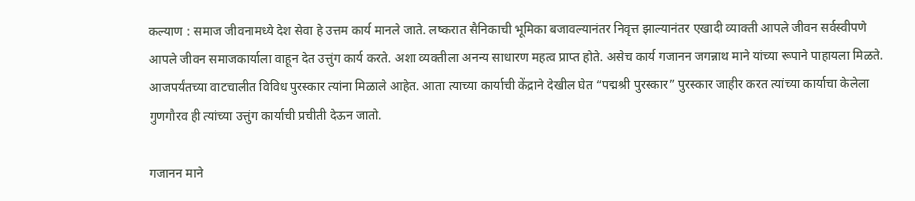कल्याण : समाज जीवनामध्ये देश सेवा हे उत्तम कार्य मानले जाते. लष्करात सैनिकाची भूमिका बजावल्यानंतर निवृत्त झाल्यानंतर एखादी व्याक्ती आपले जीवन सर्वस्वीपणे आपले जीवन समाजकार्याला वाहून देत उत्तुंग कार्य करते. अशा व्यक्तीला अनन्य साधारण महत्व प्राप्त होते. असेच कार्य गजानन जगन्नाथ माने यांच्या रूपाने पाहायला मिळते. आजपर्यंतच्या वाटचालीत विविध पुरस्कार त्यांना मिळाले आहेत. आता त्याच्या कार्याची केंद्राने देखील घेत “पद्मश्री पुरस्कार” पुरस्कार जाहीर करत त्यांच्या कार्याचा केलेला गुणगौरव ही त्यांच्या उत्तुंग कार्याची प्रचीती देऊन जातो.

गजानन माने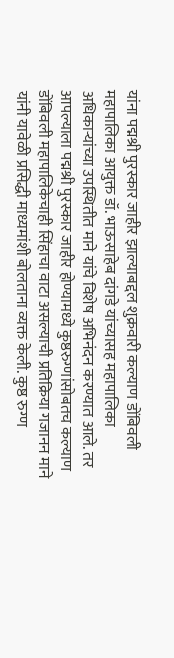यांना पद्मश्री पुरस्कार जाहीर झाल्याबद्दल शुक्रवारी कल्याण डोंबिवली महापालिका आयुक्त डॉ. भाऊसाहेब दांगडे यांच्यासह महापालिका अधिकाऱ्यांच्या उपस्थितीत माने यांचे विशेष अभिनंदन करण्यात आले. तर आपल्याला पद्मश्री पुरस्कार जाहीर होण्यामध्ये कुष्ठरुग्णांसोबतच कल्याण डोंबिवली महापालिकेचाही सिंहाचा वाटा असल्याची प्रतिक्रिया गजानन माने यांनी यावेळी प्रसिद्धी माध्यमांशी बोलताना व्यक्त केली. कुष्ठ रुग्ण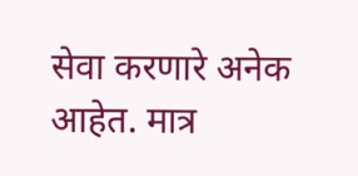सेवा करणारे अनेक आहेत. मात्र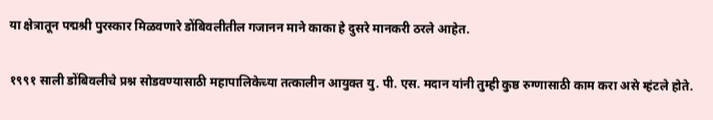या क्षेत्रातून पद्मश्री पुरस्कार मिळवणारे डोंबिवलीतील गजानन माने काका हे दुसरे मानकरी ठरले आहेत.

१९९१ साली डोंबिवलीचे प्रश्न सोडवण्यासाठी महापालिकेच्या तत्कालीन आयुक्त यु. पी. एस. मदान यांनी तुम्ही कुष्ठ रुग्णासाठी काम करा असे म्हंटले होते.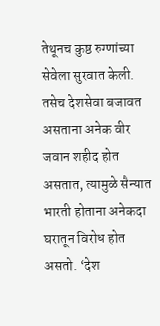तेथूनच कुष्ठ रुग्णांच्या सेवेला सुरवात केली. तसेच देशसेवा बजावत असताना अनेक वीर जवान शहीद होत असतात, त्यामुळे सैन्यात भारती होताना अनेकदा घरातून विरोध होत असतो. ‘देश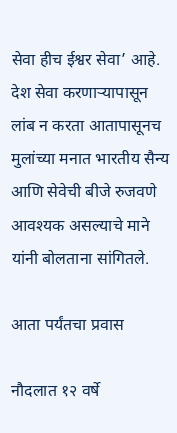सेवा हीच ईश्वर सेवा’ आहे. देश सेवा करणाऱ्यापासून लांब न करता आतापासूनच मुलांच्या मनात भारतीय सैन्य आणि सेवेची बीजे रुजवणे आवश्यक असल्याचे माने यांनी बोलताना सांगितले.

आता पर्यंतचा प्रवास

नौदलात १२ वर्षे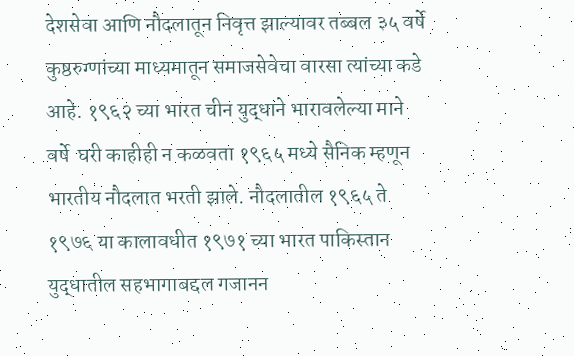देशसेवा आणि नौदलातून निवृत्त झाल्यावर तब्बल ३५ वर्षे कुष्ठरुग्णांच्या माध्यमातून समाजसेवेचा वारसा त्यांच्या कडे आहे. १९६२ च्या भारत चीन युद्धाने भारावलेल्या माने  वर्षे  घरी काहीही न कळवता १९६५ मध्ये सैनिक म्हणून भारतीय नौदलात भरती झाले. नौदलातील १९६५ ते १९७६ या कालावधीत १९७१ च्या भारत पाकिस्तान युद्धातील सहभागाबद्दल गजानन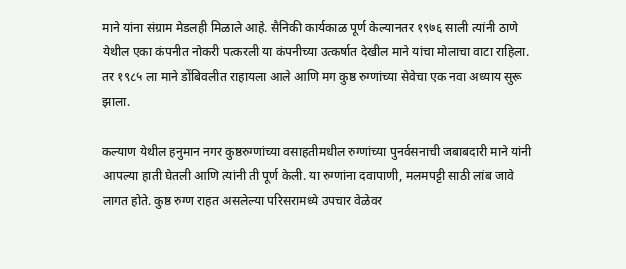माने यांना संग्राम मेडलही मिळाले आहे. सैनिकी कार्यकाळ पूर्ण केल्यानतर १९७६ साली त्यांनी ठाणे येथील एका कंपनीत नोकरी पत्करली या कंपनीच्या उत्कर्षात देखील माने यांचा मोलाचा वाटा राहिला. तर १९८५ ला माने डोंबिवलीत राहायला आले आणि मग कुष्ठ रुग्णांच्या सेवेचा एक नवा अध्याय सुरू झाला.

कल्याण येथील हनुमान नगर कुष्ठरुग्णांच्या वसाहतीमधील रुग्णांच्या पुनर्वसनाची जबाबदारी माने यांनी आपल्या हाती घेतली आणि त्यांनी ती पूर्ण केली. या रुग्णांना दवापाणी, मलमपट्टी साठी लांब जावे लागत होते. कुष्ठ रुग्ण राहत असलेल्या परिसरामध्ये उपचार वेळेवर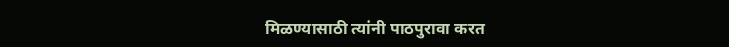मिळण्यासाठी त्यांनी पाठपुरावा करत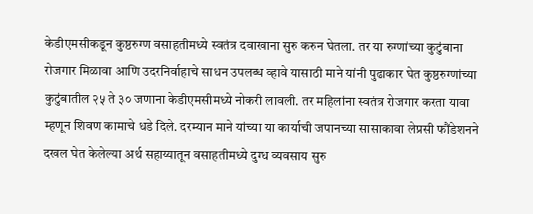केडीएमसीकडून कुष्ठरुग्ण वसाहतीमध्ये स्वतंत्र दवाखाना सुरु करुन घेतला. तर या रुग्णांच्या कुटुंबाना रोजगार मिळावा आणि उदरनिर्वाहाचे साधन उपलब्ध व्हावे यासाठी माने यांनी पुढाकार घेत कुष्ठरुग्णांच्या कुटुंबातील २५ ते ३० जणाना केडीएमसीमध्ये नोकरी लावली. तर महिलांना स्वतंत्र रोजगार करता यावा म्हणून शिवण कामाचे धडे दिले. दरम्यान माने यांच्या या कार्याची जपानच्या सासाकावा लेप्रसी फौंडेशनने दखल घेत केलेल्या अर्थ सहाय्यातून वसाहतीमध्ये दुग्ध व्यवसाय सुरु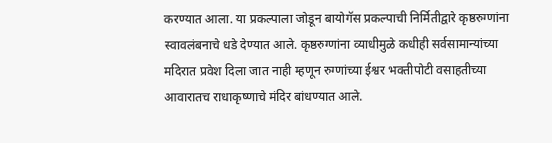करण्यात आला. या प्रकल्पाला जोडून बायोगॅस प्रकल्पाची निर्मितीद्वारे कृष्ठरुग्णांना स्वावलंबनाचे धडे देण्यात आले. कृष्ठरुग्णांना व्याधीमुळे कधीही सर्वसामान्यांच्या मदिरात प्रवेश दिला जात नाही म्हणून रुग्णांच्या ईश्वर भक्तीपोटी वसाहतीच्या आवारातच राधाकृष्णाचे मंदिर बांधण्यात आले.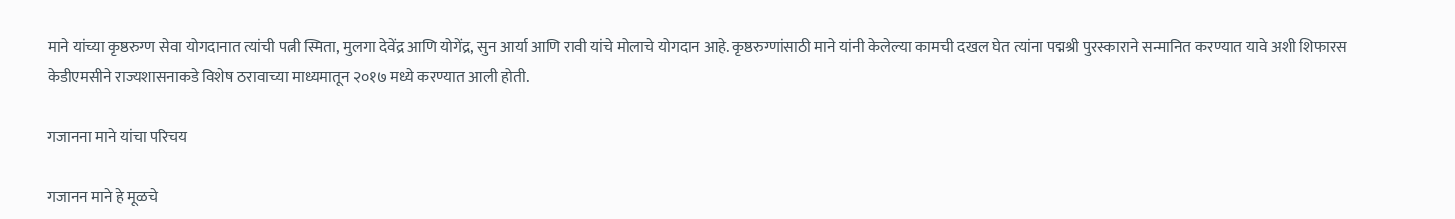माने यांच्या कृष्ठरुग्ण सेवा योगदानात त्यांची पत्नी स्मिता, मुलगा देवेंद्र आणि योगेंद्र, सुन आर्या आणि रावी यांचे मोलाचे योगदान आहे. कृष्ठरुग्णांसाठी माने यांनी केलेल्या कामची दखल घेत त्यांना पद्मश्री पुरस्काराने सन्मानित करण्यात यावे अशी शिफारस केडीएमसीने राज्यशासनाकडे विशेष ठरावाच्या माध्यमातून २०१७ मध्ये करण्यात आली होती.

गजानना माने यांचा परिचय

गजानन माने हे मूळचे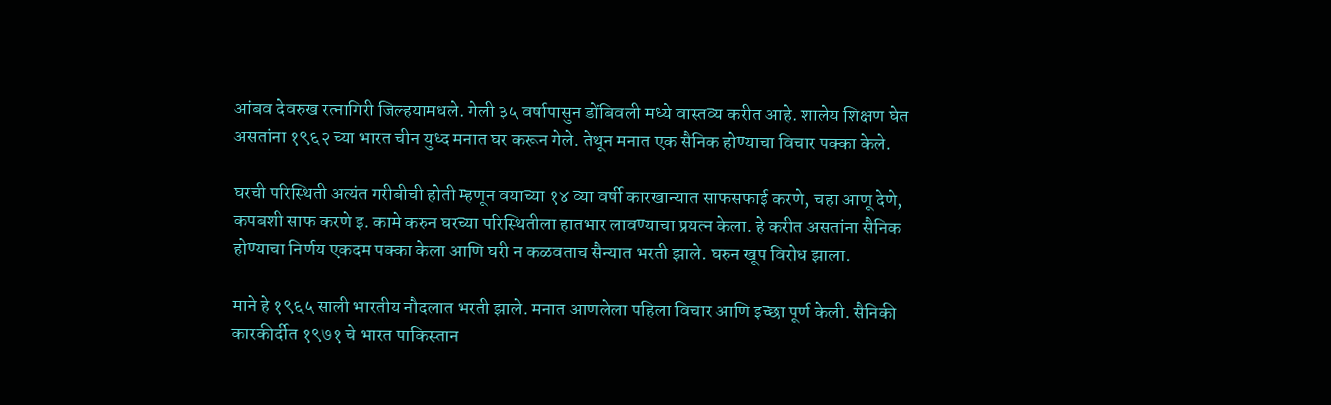आंबव देवरुख रत्नागिरी जिल्हयामधले. गेली ३५ वर्षापासुन डोंबिवली मध्ये वास्तव्य करीत आहे. शालेय शिक्षण घेत असतांना १९६२ च्या भारत चीन युध्द मनात घर करून गेले. तेथून मनात एक सैनिक होण्याचा विचार पक्का केले.

घरची परिस्थिती अत्यंत गरीबीची होती म्हणून वयाच्या १४ व्या वर्षी कारखान्यात साफसफाई करणे, चहा आणू देणे, कपबशी साफ करणे इ. कामे करुन घरच्या परिस्थितीला हातभार लावण्याचा प्रयत्न केला. हे करीत असतांना सैनिक होण्याचा निर्णय एकदम पक्का केला आणि घरी न कळवताच सैन्यात भरती झाले. घरुन खूप विरोध झाला.

माने हे १९६५ साली भारतीय नौदलात भरती झाले. मनात आणलेला पहिला विचार आणि इच्छा पूर्ण केली. सैनिकी कारकीर्दीत १९७१ चे भारत पाकिस्तान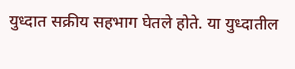युध्दात सक्रीय सहभाग घेतले होते. या युध्दातील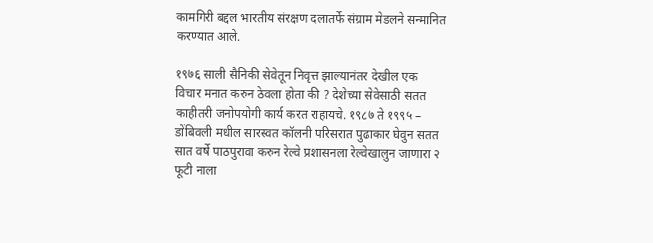कामगिरी बद्दल भारतीय संरक्षण दलातर्फे संग्राम मेडलने सन्मानित करण्यात आले.

१९७६ साली सैनिकी सेवेतून निवृत्त झाल्यानंतर देखील एक विचार मनात करुन ठेवला होता की ? देशेच्या सेवेसाठी सतत काहीतरी जनोपयोगी कार्य करत राहायचे. १९८७ ते १९९५ – डोंबिवली मधील सारस्वत कॉलनी परिसरात पुढाकार घेवुन सतत सात वर्षे पाठपुरावा करुन रेल्वे प्रशासनला रेल्वेखालुन जाणारा २ फूटी नाला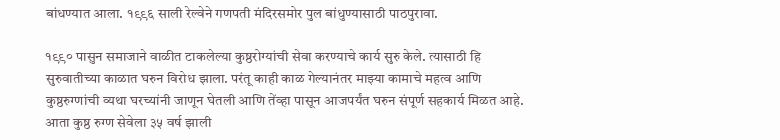बांधण्यात आला. १९९६ साली रेल्वेने गणपती मंदिरसमोर पुल बांधुण्यासाठी पाठपुरावा.

१९९० पासुन समाजाने वाळीत टाकलेल्या कुष्ठरोग्यांची सेवा करण्याचे कार्य सुरु केले. त्यासाठी हि सुरुवातीच्या काळात घरुन विरोध झाला. परंतू काही काळ गेल्यानंतर माझ्या कामाचे महत्व आणि कुष्ठरुग्णांची व्यथा घरच्यांनी जाणून घेतली आणि तेंव्हा पासून आजपर्यंत घरुन संपूर्ण सहकार्य मिळत आहे. आता कुष्ठ रुग्ण सेवेला ३५ वर्ष झाली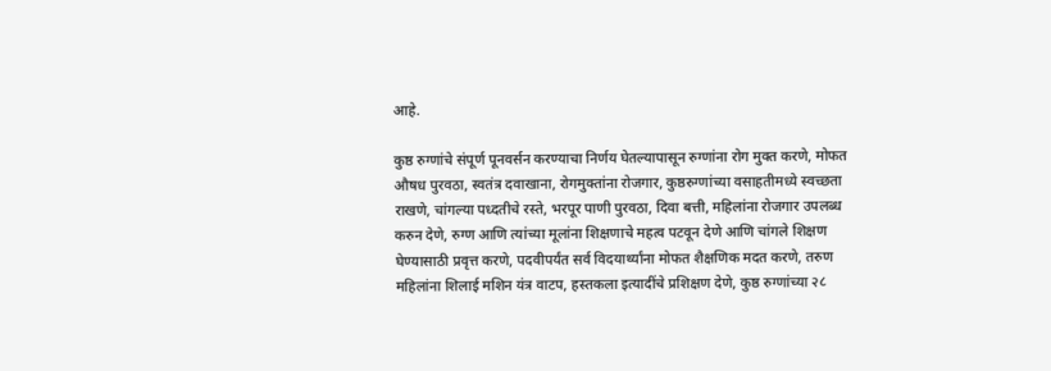आहे.

कुष्ठ रुग्णांचे संपूर्ण पूनवर्सन करण्याचा निर्णय घेतल्यापासून रुग्णांना रोग मुक्त करणे, मोफत औषध पुरवठा, स्वतंत्र दवाखाना, रोगमुक्तांना रोजगार, कुष्ठरुग्णांच्या वसाहतीमध्ये स्वच्छता राखणे, चांगल्या पध्दतीचे रस्ते, भरपूर पाणी पुरवठा, दिवा बत्ती, महिलांना रोजगार उपलब्ध करुन देणे, रुग्ण आणि त्यांच्या मूलांना शिक्षणाचे महत्व पटवून देणे आणि चांगले शिक्षण घेण्यासाठी प्रवृत्त करणे, पदवीपर्यंत सर्व विदयार्थ्यांना मोफत शैक्षणिक मदत करणे, तरुण महिलांना शिलाई मशिन यंत्र वाटप, हस्तकला इत्यादींचे प्रशिक्षण देणे, कुष्ठ रुग्णांच्या २८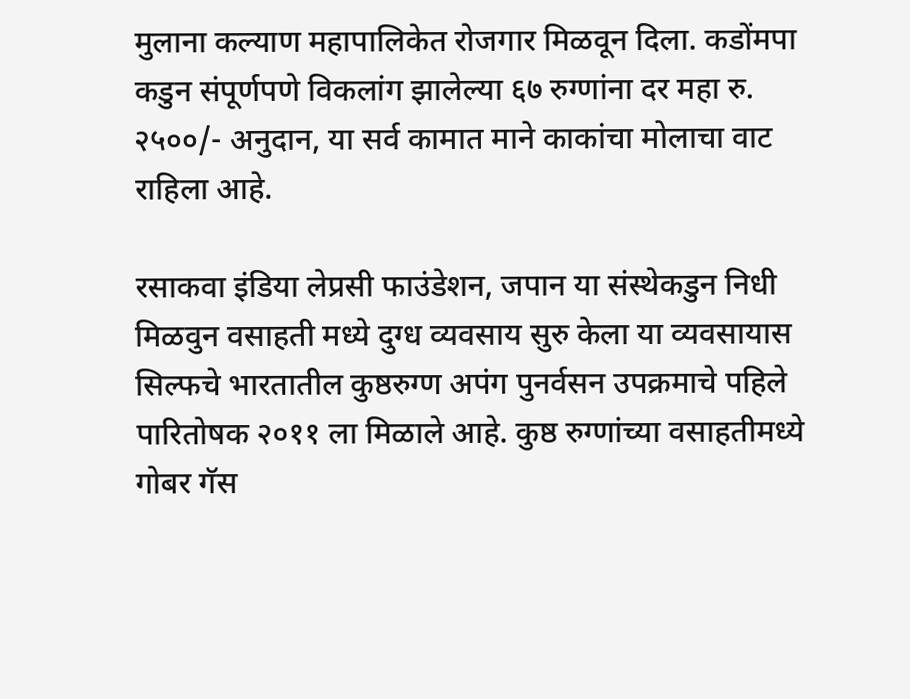मुलाना कल्याण महापालिकेत रोजगार मिळवून दिला. कडोंमपा कडुन संपूर्णपणे विकलांग झालेल्या ६७ रुग्णांना दर महा रु. २५००/- अनुदान, या सर्व कामात माने काकांचा मोलाचा वाट राहिला आहे.

रसाकवा इंडिया लेप्रसी फाउंडेशन, जपान या संस्थेकडुन निधी मिळवुन वसाहती मध्ये दुग्ध व्यवसाय सुरु केला या व्यवसायास सिल्फचे भारतातील कुष्ठरुग्ण अपंग पुनर्वसन उपक्रमाचे पहिले पारितोषक २०११ ला मिळाले आहे. कुष्ठ रुग्णांच्या वसाहतीमध्ये गोबर गॅस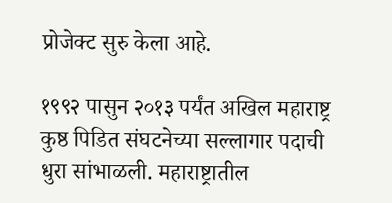प्रोजेक्ट सुरु केला आहे.

१९९२ पासुन २०१३ पर्यंत अखिल महाराष्ट्र कुष्ठ पिडित संघटनेच्या सल्लागार पदाची धुरा सांभाळली. महाराष्ट्रातील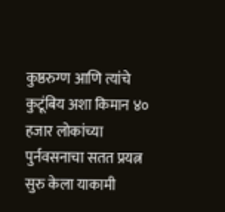कुष्ठरुग्ण आणि त्यांचे कुटूंबिय अशा किमान ४० हजार लोकांच्या पुर्नवसनाचा सतत प्रयत्न सुरु केला याकामी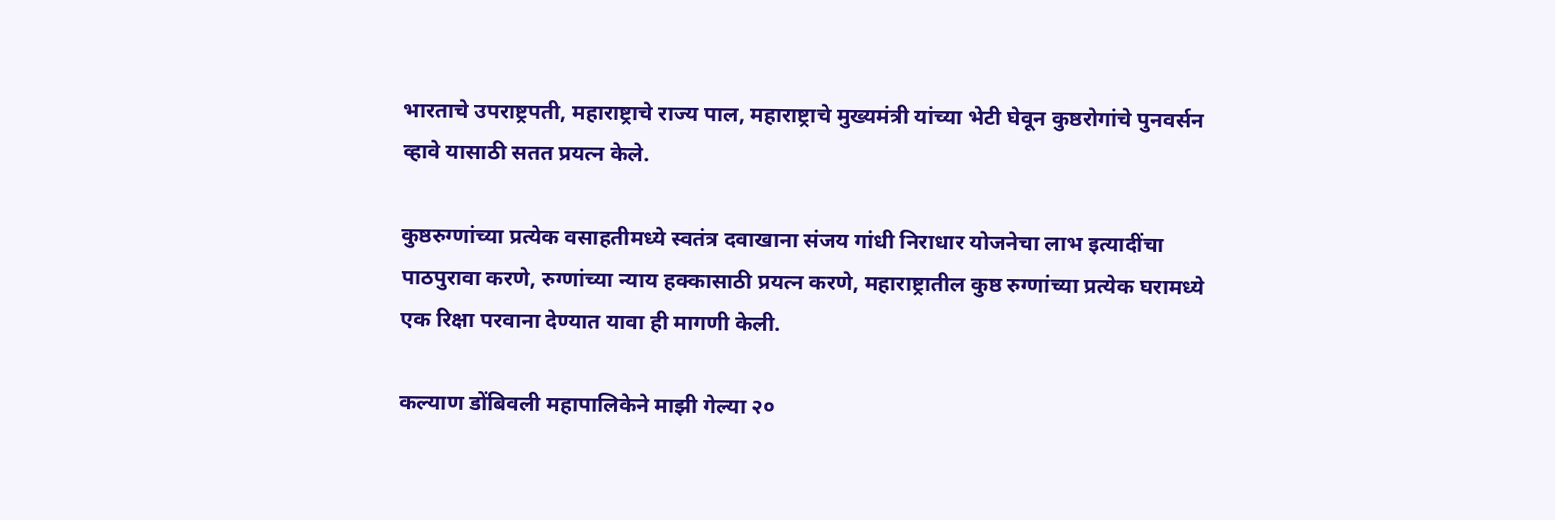भारताचे उपराष्ट्रपती, महाराष्ट्राचे राज्य पाल, महाराष्ट्राचे मुख्यमंत्री यांच्या भेटी घेवून कुष्ठरोगांचे पुनवर्सन व्हावे यासाठी सतत प्रयत्न केले.

कुष्ठरुग्णांच्या प्रत्येक वसाहतीमध्ये स्वतंत्र दवाखाना संजय गांधी निराधार योजनेचा लाभ इत्यादींचा पाठपुरावा करणे, रुग्णांच्या न्याय हक्कासाठी प्रयत्न करणे, महाराष्ट्रातील कुष्ठ रुग्णांच्या प्रत्येक घरामध्ये एक रिक्षा परवाना देण्यात यावा ही मागणी केली.

कल्याण डोंबिवली महापालिकेने माझी गेल्या २०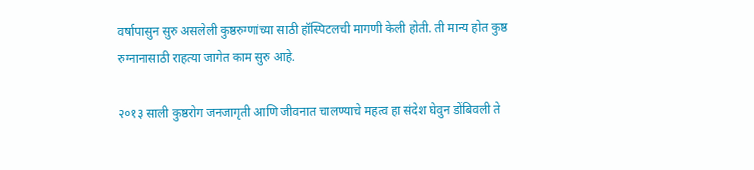वर्षापासुन सुरु असलेली कुष्ठरुग्णांच्या साठी हॉस्पिटलची मागणी केली होती. ती मान्य होत कुष्ठ रुग्नानासाठी राहत्या जागेत काम सुरु आहे.

२०१३ साली कुष्ठरोग जनजागृती आणि जीवनात चालण्याचे महत्व हा संदेश घेवुन डोंबिवली ते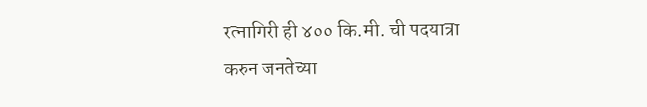रत्नागिरी ही ४०० कि.मी. ची पदयात्रा करुन जनतेच्या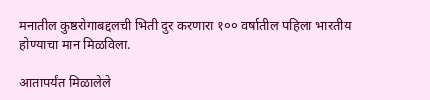मनातील कुष्ठरोगाबद्दलची भिती दुर करणारा १०० वर्षातील पहिला भारतीय होण्याचा मान मिळविला.

आतापर्यंत मिळालेले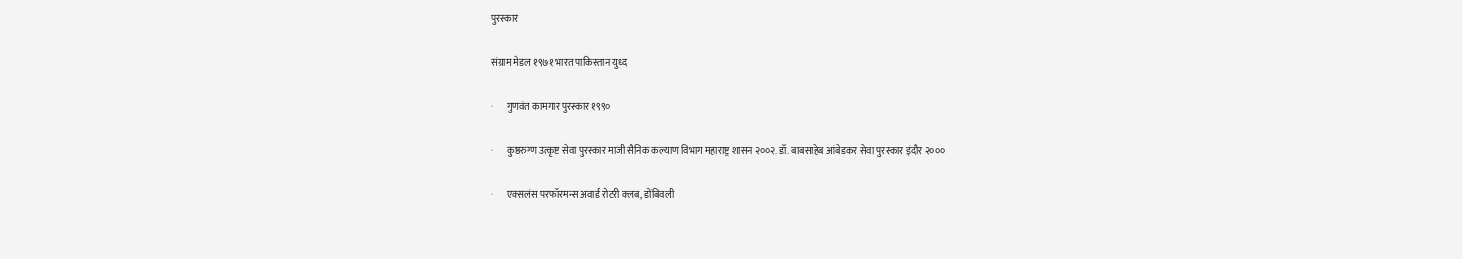पुरस्कार

संग्राम मेडल १९७१ भारत पाकिस्तान युध्द

·       गुणवंत कामगार पुरस्कार १९९०

·       कुष्ठरुग्ण उत्कृष्ट सेवा पुरस्कार माजी सैनिक कल्याण विभाग महाराष्ट्र शासन २००२. डॉ. बाबसाहेब आंबेडकर सेवा पुरस्कार इंदौर २०००

·       एक्सलंस परफॉरमन्स अवार्ड रोटरी क्लब, डोंबिवली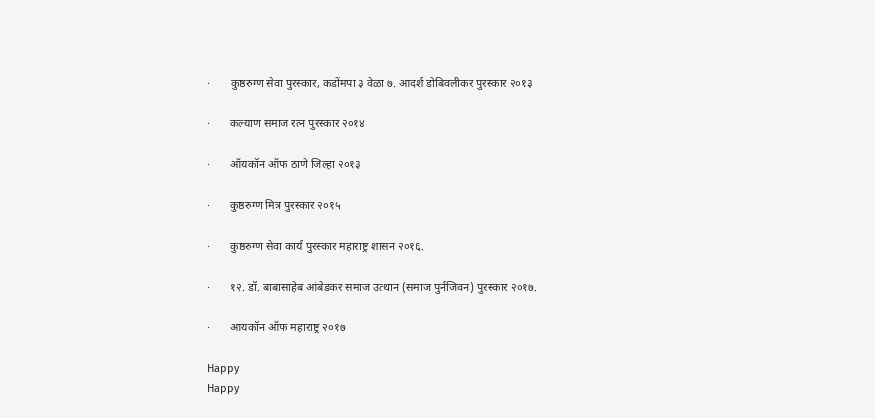·       कुष्ठरुग्ण सेवा पुरस्कार, कडोंमपा ३ वेळा ७. आदर्श डोबिवलीकर पुरस्कार २०१३

·       कल्याण समाज रत्न पुरस्कार २०१४

·       ऑयकॉन ऑफ ठाणे जिल्हा २०१३

·       कुष्ठरुग्ण मित्र पुरस्कार २०१५

·       कुष्ठरुग्ण सेवा कार्य पुरस्कार महाराष्ट्र शासन २०१६.

·       १२. डॉ. बाबासाहेब आंबेडकर समाज उत्थान (समाज पुर्नजिवन) पुरस्कार २०१७.

·       आयकॉन ऑफ महाराष्ट्र २०१७

Happy
Happy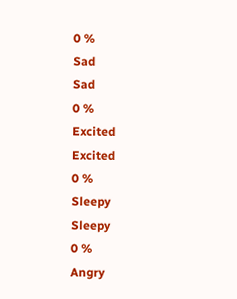0 %
Sad
Sad
0 %
Excited
Excited
0 %
Sleepy
Sleepy
0 %
Angry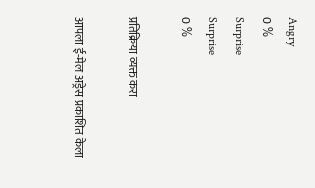Angry
0 %
Surprise
Surprise
0 %

प्रतिक्रिया व्यक्त करा

आपला ई-मेल अड्रेस प्रकाशित केला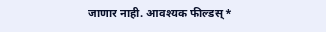जाणार नाही. आवश्यक फील्डस् *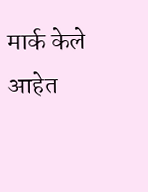मार्क केले आहेत